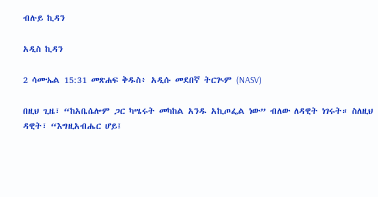ብሉይ ኪዳን

አዲስ ኪዳን

2 ሳሙኤል 15:31 መጽሐፍ ቅዱስ፥ አዲሱ መደበኛ ትርጒም (NASV)

በዚህ ጊዜ፣ “ከአቤሴሎም ጋር ካሤሩት መካከል አንዱ አኪጦፌል ነው” ብለው ለዳዊት ነገሩት። ስለዚህ ዳዊት፣ “እግዚአብሔር ሆይ፤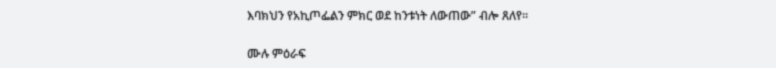እባክህን የአኪጦፌልን ምክር ወደ ከንቱነት ለውጠው” ብሎ ጸለየ።

ሙሉ ምዕራፍ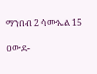ማንበብ 2 ሳሙኤል 15

ዐውደ-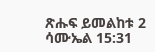ጽሑፍ ይመልከቱ 2 ሳሙኤል 15:31